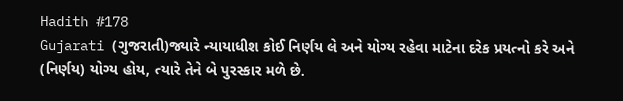Hadith #178
Gujarati (ગુજરાતી)જ્યારે ન્યાયાધીશ કોઈ નિર્ણય લે અને યોગ્ય રહેવા માટેના દરેક પ્રયત્નો કરે અને (નિર્ણય) યોગ્ય હોય, ત્યારે તેને બે પુરસ્કાર મળે છે.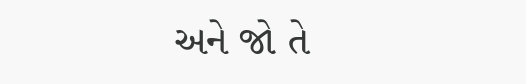અને જો તે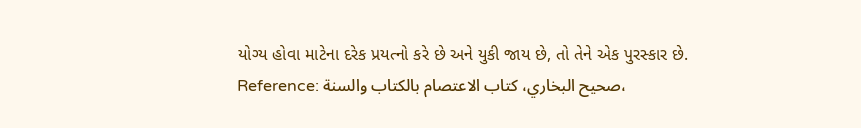યોગ્ય હોવા માટેના દરેક પ્રયત્નો કરે છે અને યુકી જાય છે, તો તેને એક પુરસ્કાર છે.
Reference: صحيح البخاري، كتاب الاعتصام بالكتاب والسنة،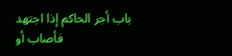باب أجر الحاكم إذا اجتهد فأصاب أو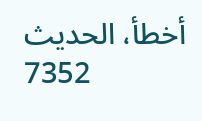أخطأ، الحدیث 7352